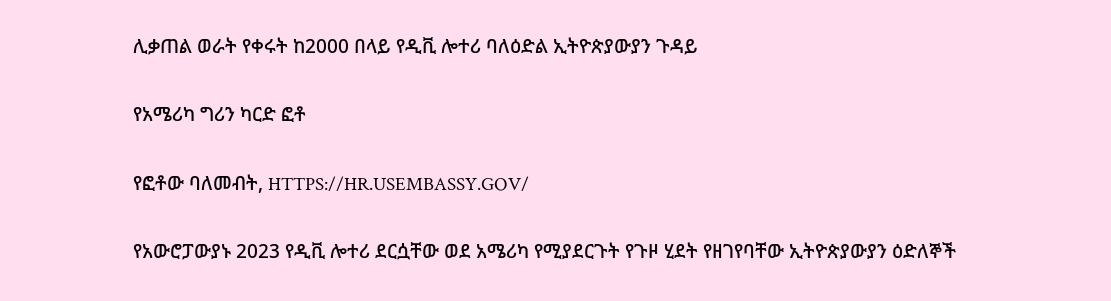ሊቃጠል ወራት የቀሩት ከ2000 በላይ የዲቪ ሎተሪ ባለዕድል ኢትዮጵያውያን ጉዳይ

የአሜሪካ ግሪን ካርድ ፎቶ

የፎቶው ባለመብት, HTTPS://HR.USEMBASSY.GOV/

የአውሮፓውያኑ 2023 የዲቪ ሎተሪ ደርሷቸው ወደ አሜሪካ የሚያደርጉት የጉዞ ሂደት የዘገየባቸው ኢትዮጵያውያን ዕድለኞች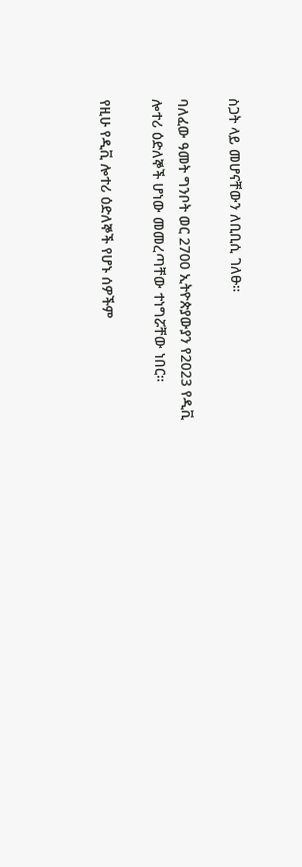ስጋት ላይ መሆናቸውን ለቢቢሲ ገለፁ።

ባለፈው ዓመት ግንቦት ወር 2700 ኢትዮጵያውያን የ2023 የዲቪ ሎተሪ ዕድለኞች ሆነው መመረጣቸው ተነግሯቸው ነበር።

የዚሁ የዲቪ ሎተሪ ዕድለኞች የሆኑ ሰዎችም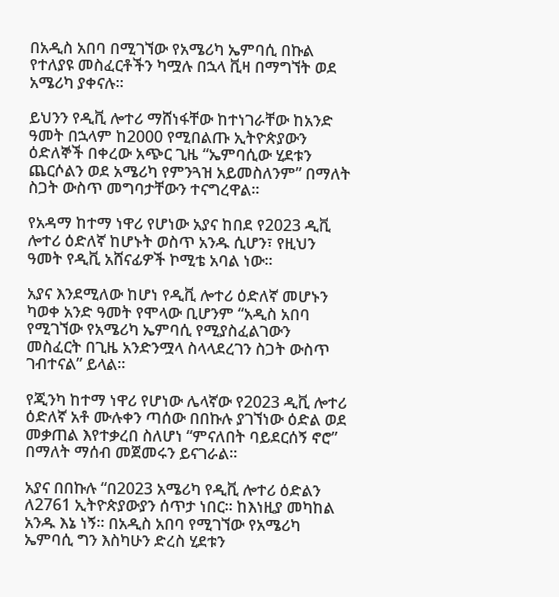በአዲስ አበባ በሚገኘው የአሜሪካ ኤምባሲ በኩል የተለያዩ መስፈርቶችን ካሟሉ በኋላ ቪዛ በማግኘት ወደ አሜሪካ ያቀናሉ።

ይህንን የዲቪ ሎተሪ ማሸነፋቸው ከተነገራቸው ከአንድ ዓመት በኋላም ከ2000 የሚበልጡ ኢትዮጵያውን ዕድለኞች በቀረው አጭር ጊዜ “ኤምባሲው ሂደቱን ጨርሶልን ወደ አሜሪካ የምንጓዝ አይመስለንም” በማለት ስጋት ውስጥ መግባታቸውን ተናግረዋል።

የአዳማ ከተማ ነዋሪ የሆነው አያና ከበደ የ2023 ዲቪ ሎተሪ ዕድለኛ ከሆኑት ወስጥ አንዱ ሲሆን፣ የዚህን ዓመት የዲቪ አሸናፊዎች ኮሚቴ አባል ነው።

አያና እንደሚለው ከሆነ የዲቪ ሎተሪ ዕድለኛ መሆኑን ካወቀ አንድ ዓመት የሞላው ቢሆንም “አዲስ አበባ የሚገኘው የአሜሪካ ኤምባሲ የሚያስፈልገውን መስፈርት በጊዜ አንድንሟላ ስላላደረገን ስጋት ውስጥ ገብተናል” ይላል።

የጂንካ ከተማ ነዋሪ የሆነው ሌላኛው የ2023 ዲቪ ሎተሪ ዕድለኛ አቶ ሙሉቀን ጣሰው በበኩሉ ያገኘነው ዕድል ወደ መቃጠል እየተቃረበ ስለሆነ “ምናለበት ባይደርሰኝ ኖሮ” በማለት ማሰብ መጀመሩን ይናገራል።

አያና በበኩሉ “በ2023 አሜሪካ የዲቪ ሎተሪ ዕድልን ለ2761 ኢትዮጵያውያን ሰጥታ ነበር። ከእነዚያ መካከል አንዱ እኔ ነኝ። በአዲስ አበባ የሚገኘው የአሜሪካ ኤምባሲ ግን እስካሁን ድረስ ሂደቱን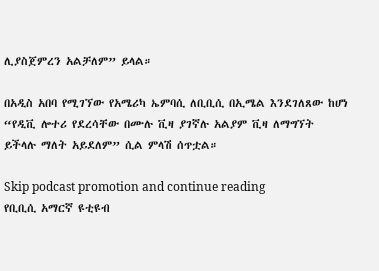ሊያስጀምረን አልቻለም” ይላል።

በአዲስ አበባ የሚገኘው የአሜሪካ ኤምባሲ ለቢቢሲ በኢሜል እንደገለጸው ከሆነ “የዲቪ ሎተሪ የደረሳቸው በሙሉ ቪዛ ያገኛሉ አልያም ቪዛ ለማግኘት ይችላሉ ማለት አይደለም” ሲል ምላሽ ሰጥቷል።

Skip podcast promotion and continue reading
የቢቢሲ አማርኛ ዩቲዩብ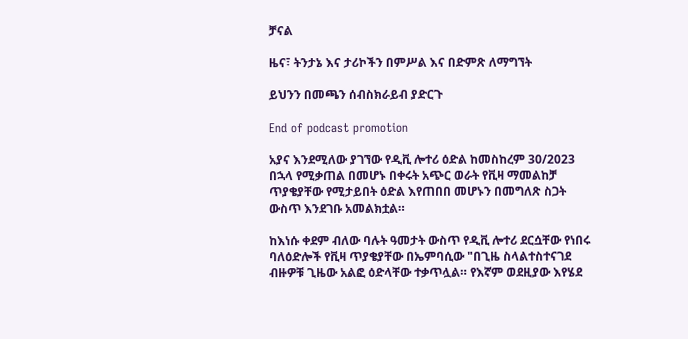ቻናል

ዜና፣ ትንታኔ እና ታሪኮችን በምሥል እና በድምጽ ለማግኘት

ይህንን በመጫን ሰብስክራይብ ያድርጉ

End of podcast promotion

አያና እንደሚለው ያገኘው የዲቪ ሎተሪ ዕድል ከመስከረም 30/2023 በኋላ የሚቃጠል በመሆኑ በቀሩት አጭር ወራት የቪዛ ማመልከቻ ጥያቄያቸው የሚታይበት ዕድል እየጠበበ መሆኑን በመግለጽ ስጋት ውስጥ እንደገቡ አመልክቷል።

ከእነሱ ቀደም ብለው ባሉት ዓመታት ውስጥ የዲቪ ሎተሪ ደርሷቸው የነበሩ ባለዕድሎች የቪዛ ጥያቄያቸው በኤምባሲው "በጊዜ ስላልተስተናገደ ብዙዎቹ ጊዜው አልፎ ዕድላቸው ተቃጥሏል። የእኛም ወደዚያው እየሄደ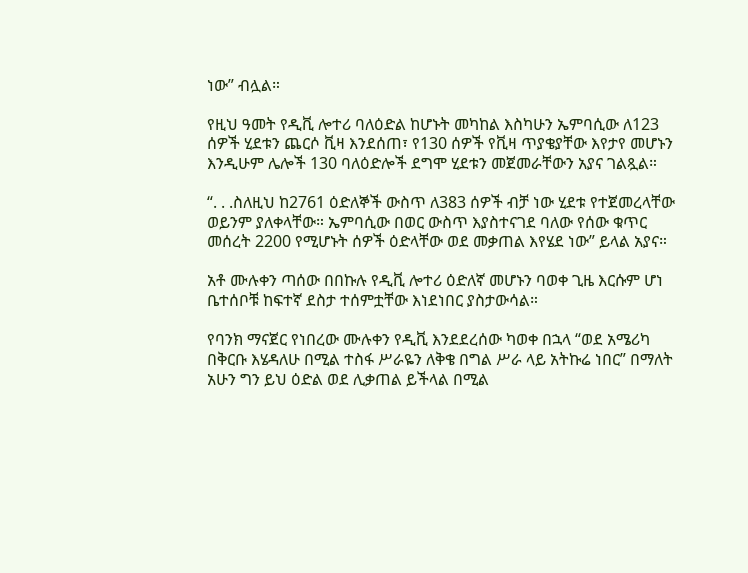ነው” ብሏል።

የዚህ ዓመት የዲቪ ሎተሪ ባለዕድል ከሆኑት መካከል እስካሁን ኤምባሲው ለ123 ሰዎች ሂደቱን ጨርሶ ቪዛ እንደሰጠ፣ የ130 ሰዎች የቪዛ ጥያቄያቸው እየታየ መሆኑን እንዲሁም ሌሎች 130 ባለዕድሎች ደግሞ ሂደቱን መጀመራቸውን አያና ገልጿል።

“. . .ስለዚህ ከ2761 ዕድለኞች ውስጥ ለ383 ሰዎች ብቻ ነው ሂደቱ የተጀመረላቸው ወይንም ያለቀላቸው። ኤምባሲው በወር ውስጥ እያስተናገደ ባለው የሰው ቁጥር መሰረት 2200 የሚሆኑት ሰዎች ዕድላቸው ወደ መቃጠል እየሄደ ነው” ይላል አያና።

አቶ ሙሉቀን ጣሰው በበኩሉ የዲቪ ሎተሪ ዕድለኛ መሆኑን ባወቀ ጊዜ እርሱም ሆነ ቤተሰቦቹ ከፍተኛ ደስታ ተሰምቷቸው እነደነበር ያስታውሳል።

የባንክ ማናጀር የነበረው ሙሉቀን የዲቪ እንደደረሰው ካወቀ በኋላ “ወደ አሜሪካ በቅርቡ እሄዳለሁ በሚል ተስፋ ሥራዬን ለቅቄ በግል ሥራ ላይ አትኩሬ ነበር” በማለት አሁን ግን ይህ ዕድል ወደ ሊቃጠል ይችላል በሚል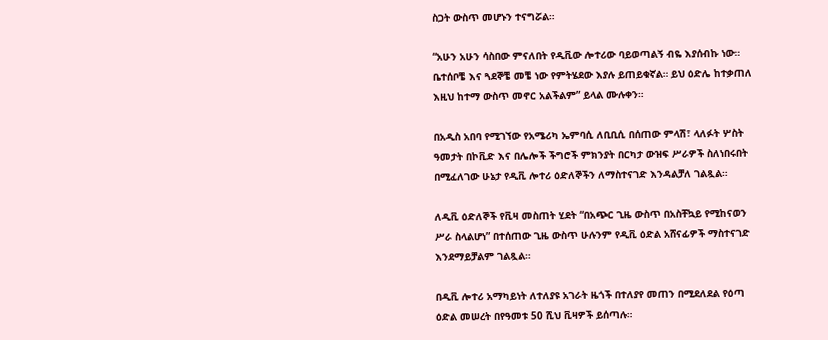ስጋት ውስጥ መሆኑን ተናግሯል።

“አሁን አሁን ሳስበው ምናለበት የዲቪው ሎተሪው ባይወጣልኝ ብዬ እያሰብኩ ነው። ቤተሰቦቼ እና ጓደኞቼ መቼ ነው የምትሄደው እያሉ ይጠይቁኛል። ይህ ዕድሌ ከተቃጠለ እዚህ ከተማ ውስጥ መኖር አልችልም” ይላል ሙሉቀን።

በአዲስ አበባ የሚገኘው የአሜሪካ ኤምባሲ ለቢቢሲ በሰጠው ምላሽ፣ ላለፉት ሦስት ዓመታት በኮቪድ እና በሌሎች ችግሮች ምክንያት በርካታ ውዝፍ ሥራዎች ስለነበሩበት በሚፈለገው ሁኔታ የዲቪ ሎተሪ ዕድለኞችን ለማስተናገድ እንዳልቻለ ገልጿል።

ለዲቪ ዕድለኞች የቪዛ መስጠት ሂደት “በአጭር ጊዜ ውስጥ በአስቸኳይ የሚከናወን ሥራ ስላልሆነ” በተሰጠው ጊዜ ውስጥ ሁሉንም የዲቪ ዕድል አሸናፊዎች ማስተናገድ እንደማይቻልም ገልጿል።

በዲቪ ሎተሪ አማካይነት ለተለያዩ አገራት ዜጎች በተለያየ መጠን በሚደለደል የዕጣ ዕድል መሠረት በየዓመቱ 50 ሺህ ቪዛዎች ይሰጣሉ።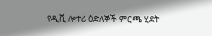የዲቪ ሎተሪ ዕድለኞች ምርጫ ሂደት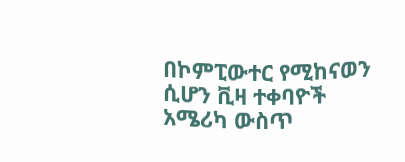በኮምፒውተር የሚከናወን ሲሆን ቪዛ ተቀባዮች አሜሪካ ውስጥ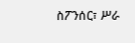ስፖንሰር፣ ሥራ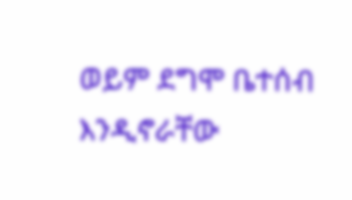ወይም ደግሞ ቤተሰብ እንዲኖራቸው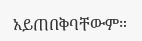አይጠበቅባቸውም።